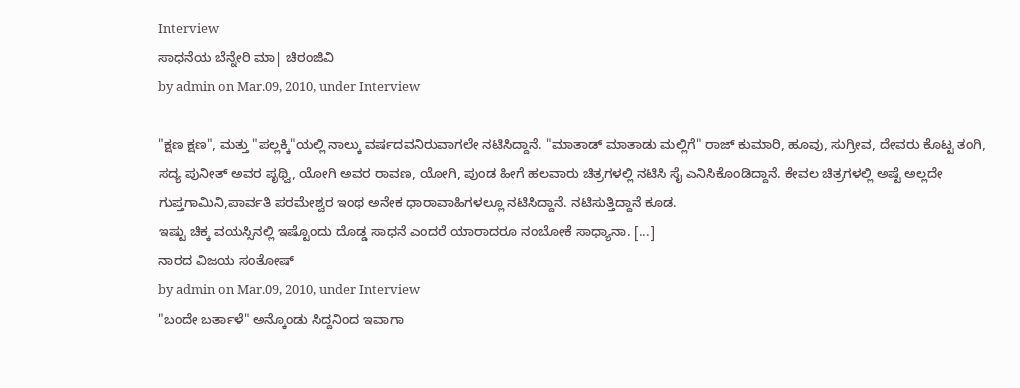Interview
ಸಾಧನೆಯ ಬೆನ್ನೇರಿ ಮಾ| ಚಿರಂಜಿವಿ
by admin on Mar.09, 2010, under Interview

"ಕ್ಷಣ ಕ್ಷಣ", ಮತ್ತು "ಪಲ್ಲಕ್ಕಿ"ಯಲ್ಲಿ ನಾಲ್ಕು ವರ್ಷದವನಿರುವಾಗಲೇ ನಟಿಸಿದ್ದಾನೆ. "ಮಾತಾಡ್ ಮಾತಾಡು ಮಲ್ಲಿಗೆ" ರಾಜ್ ಕುಮಾರಿ, ಹೂವು, ಸುಗ್ರೀವ, ದೇವರು ಕೊಟ್ಟ ತಂಗಿ, ಸದ್ಯ ಪುನೀತ್ ಅವರ ಪೃಥ್ವಿ, ಯೋಗಿ ಅವರ ರಾವಣ, ಯೋಗಿ, ಪುಂಡ ಹೀಗೆ ಹಲವಾರು ಚಿತ್ರಗಳಲ್ಲಿ ನಟಿಸಿ ಸೈ ಎನಿಸಿಕೊಂಡಿದ್ದಾನೆ. ಕೇವಲ ಚಿತ್ರಗಳಲ್ಲಿ ಅಷ್ಟೆ ಅಲ್ಲದೇ ಗುಪ್ತಗಾಮಿನಿ,ಪಾರ್ವತಿ ಪರಮೇಶ್ವರ ಇಂಥ ಅನೇಕ ಧಾರಾವಾಹಿಗಳಲ್ಲೂ ನಟಿಸಿದ್ದಾನೆ. ನಟಿಸುತ್ತಿದ್ದಾನೆ ಕೂಡ.
ಇಷ್ಟು ಚಿಕ್ಕ ವಯಸ್ಸಿನಲ್ಲಿ ಇಷ್ಟೊಂದು ದೊಡ್ಡ ಸಾಧನೆ ಎಂದರೆ ಯಾರಾದರೂ ನಂಬೋಕೆ ಸಾಧ್ಯಾನಾ. [...]
ನಾರದ ವಿಜಯ ಸಂತೋಷ್
by admin on Mar.09, 2010, under Interview
"ಬಂದೇ ಬರ್ತಾಳೆ" ಅನ್ಕೊಂಡು ಸಿದ್ದನಿಂದ ಇವಾಗಾ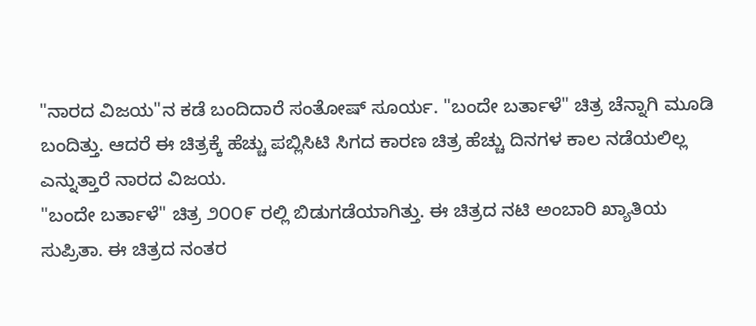"ನಾರದ ವಿಜಯ"ನ ಕಡೆ ಬಂದಿದಾರೆ ಸಂತೋಷ್ ಸೂರ್ಯ. "ಬಂದೇ ಬರ್ತಾಳೆ" ಚಿತ್ರ ಚೆನ್ನಾಗಿ ಮೂಡಿ ಬಂದಿತ್ತು. ಆದರೆ ಈ ಚಿತ್ರಕ್ಕೆ ಹೆಚ್ಚು ಪಬ್ಲಿಸಿಟಿ ಸಿಗದ ಕಾರಣ ಚಿತ್ರ ಹೆಚ್ಚು ದಿನಗಳ ಕಾಲ ನಡೆಯಲಿಲ್ಲ ಎನ್ನುತ್ತಾರೆ ನಾರದ ವಿಜಯ.
"ಬಂದೇ ಬರ್ತಾಳೆ" ಚಿತ್ರ ೨೦೦೯ ರಲ್ಲಿ ಬಿಡುಗಡೆಯಾಗಿತ್ತು. ಈ ಚಿತ್ರದ ನಟಿ ಅಂಬಾರಿ ಖ್ಯಾತಿಯ ಸುಪ್ರಿತಾ. ಈ ಚಿತ್ರದ ನಂತರ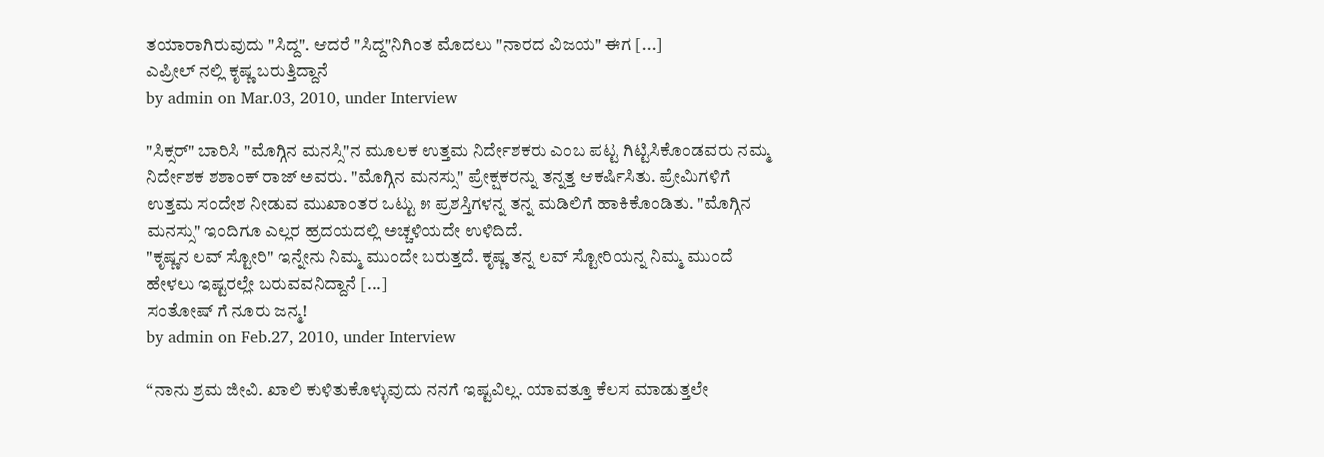ತಯಾರಾಗಿರುವುದು "ಸಿದ್ದ". ಆದರೆ "ಸಿದ್ದ"ನಿಗಿಂತ ಮೊದಲು "ನಾರದ ವಿಜಯ" ಈಗ [...]
ಎಪ್ರೀಲ್ ನಲ್ಲಿ ಕೃಷ್ಣ ಬರುತ್ತಿದ್ದಾನೆ
by admin on Mar.03, 2010, under Interview

"ಸಿಕ್ಸರ್" ಬಾರಿಸಿ "ಮೊಗ್ಗಿನ ಮನಸ್ಸಿ"ನ ಮೂಲಕ ಉತ್ತಮ ನಿರ್ದೇಶಕರು ಎಂಬ ಪಟ್ಟ ಗಿಟ್ಟಿಸಿಕೊಂಡವರು ನಮ್ಮ ನಿರ್ದೇಶಕ ಶಶಾಂಕ್ ರಾಜ್ ಅವರು. "ಮೊಗ್ಗಿನ ಮನಸ್ಸು" ಪ್ರೇಕ್ಷಕರನ್ನು ತನ್ನತ್ತ ಆಕರ್ಷಿಸಿತು. ಪ್ರೇಮಿಗಳಿಗೆ ಉತ್ತಮ ಸಂದೇಶ ನೀಡುವ ಮುಖಾಂತರ ಒಟ್ಟು ೫ ಪ್ರಶಸ್ತಿಗಳನ್ನ ತನ್ನ ಮಡಿಲಿಗೆ ಹಾಕಿಕೊಂಡಿತು. "ಮೊಗ್ಗಿನ ಮನಸ್ಸು" ಇಂದಿಗೂ ಎಲ್ಲರ ಹ್ರದಯದಲ್ಲಿ ಅಚ್ಚಳಿಯದೇ ಉಳಿದಿದೆ.
"ಕೃಷ್ಣನ ಲವ್ ಸ್ಟೋರಿ" ಇನ್ನೇನು ನಿಮ್ಮ ಮುಂದೇ ಬರುತ್ತದೆ. ಕೃಷ್ಣ ತನ್ನ ಲವ್ ಸ್ಟೋರಿಯನ್ನ ನಿಮ್ಮ ಮುಂದೆ ಹೇಳಲು ಇಷ್ಟರಲ್ಲೇ ಬರುವವನಿದ್ದಾನೆ [...]
ಸಂತೋಷ್ ಗೆ ನೂರು ಜನ್ಮ!
by admin on Feb.27, 2010, under Interview

“ನಾನು ಶ್ರಮ ಜೀವಿ. ಖಾಲಿ ಕುಳಿತುಕೊಳ್ಳುವುದು ನನಗೆ ಇಷ್ಟವಿಲ್ಲ. ಯಾವತ್ತೂ ಕೆಲಸ ಮಾಡುತ್ತಲೇ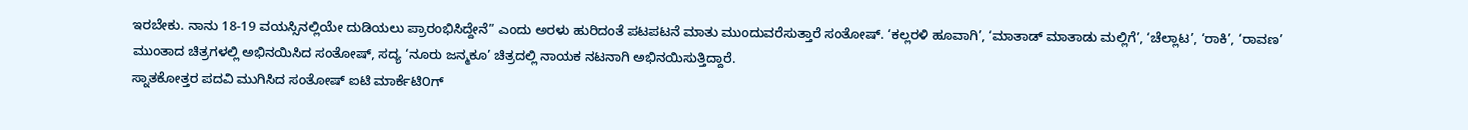ಇರಬೇಕು. ನಾನು 18-19 ವಯಸ್ಸಿನಲ್ಲಿಯೇ ದುಡಿಯಲು ಪ್ರಾರಂಭಿಸಿದ್ದೇನೆ” ಎಂದು ಅರಳು ಹುರಿದಂತೆ ಪಟಪಟನೆ ಮಾತು ಮುಂದುವರೆಸುತ್ತಾರೆ ಸಂತೋಷ್. ‘ಕಲ್ಲರಳಿ ಹೂವಾಗಿ’, ‘ಮಾತಾಡ್ ಮಾತಾಡು ಮಲ್ಲಿಗೆ’, ‘ಚೆಲ್ಲಾಟ’, ‘ರಾಕಿ’, ‘ರಾವಣ’ ಮುಂತಾದ ಚಿತ್ರಗಳಲ್ಲಿ ಅಭಿನಯಿಸಿದ ಸಂತೋಷ್, ಸದ್ಯ ‘ನೂರು ಜನ್ಮಕೂ’ ಚಿತ್ರದಲ್ಲಿ ನಾಯಕ ನಟನಾಗಿ ಅಭಿನಯಿಸುತ್ತಿದ್ದಾರೆ.
ಸ್ನಾತಕೋತ್ತರ ಪದವಿ ಮುಗಿಸಿದ ಸಂತೋಷ್ ಐಟಿ ಮಾರ್ಕೆಟಿ೦ಗ್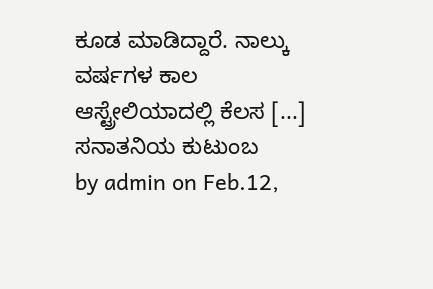ಕೂಡ ಮಾಡಿದ್ದಾರೆ. ನಾಲ್ಕು ವರ್ಷಗಳ ಕಾಲ ಆಸ್ಟ್ರೇಲಿಯಾದಲ್ಲಿ ಕೆಲಸ [...]
ಸನಾತನಿಯ ಕುಟುಂಬ
by admin on Feb.12,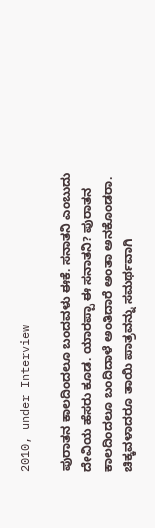2010, under Interview

ಪುರಾತನ ಕಾಲದಿಂದಲೂ ಬಂದವಳು ಈಕೆ. ಸನಾತನಿ ಎಂಬುದು ದೇವಿಯ ಹೆಸರು ಕೂಡ. ಯಾರಪ್ಪಾ ಈ ಸನಾತನಿ? ಪುರಾತನ ಕಾಲದಿಂದಲೂ ಬಂದಿದಾಳೆ ಅಂತಿದಾರೆ ಅಂತಾ ಅನಕೊಂಡರಾ. ಚಿಕ್ಕವಳಾದರೂ ತಾಯಿ ಪಾತ್ರವನ್ನು ಸಮರ್ಥವಾಗಿ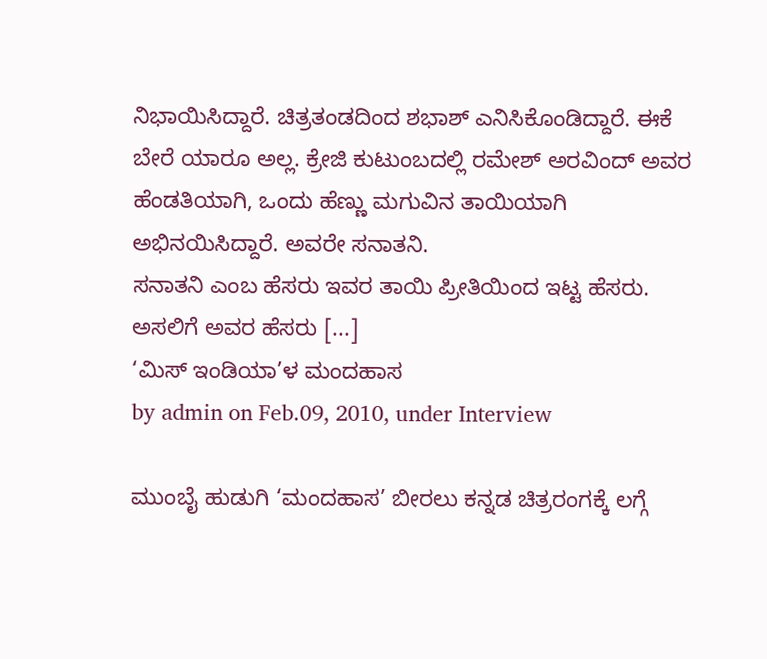ನಿಭಾಯಿಸಿದ್ದಾರೆ. ಚಿತ್ರತಂಡದಿಂದ ಶಭಾಶ್ ಎನಿಸಿಕೊಂಡಿದ್ದಾರೆ. ಈಕೆ ಬೇರೆ ಯಾರೂ ಅಲ್ಲ. ಕ್ರೇಜಿ ಕುಟುಂಬದಲ್ಲಿ ರಮೇಶ್ ಅರವಿಂದ್ ಅವರ ಹೆಂಡತಿಯಾಗಿ, ಒಂದು ಹೆಣ್ಣು ಮಗುವಿನ ತಾಯಿಯಾಗಿ ಅಭಿನಯಿಸಿದ್ದಾರೆ. ಅವರೇ ಸನಾತನಿ.
ಸನಾತನಿ ಎಂಬ ಹೆಸರು ಇವರ ತಾಯಿ ಪ್ರೀತಿಯಿಂದ ಇಟ್ಟ ಹೆಸರು. ಅಸಲಿಗೆ ಅವರ ಹೆಸರು [...]
‘ಮಿಸ್ ಇಂಡಿಯಾ’ಳ ಮಂದಹಾಸ
by admin on Feb.09, 2010, under Interview

ಮುಂಬೈ ಹುಡುಗಿ ‘ಮಂದಹಾಸ’ ಬೀರಲು ಕನ್ನಡ ಚಿತ್ರರಂಗಕ್ಕೆ ಲಗ್ಗೆ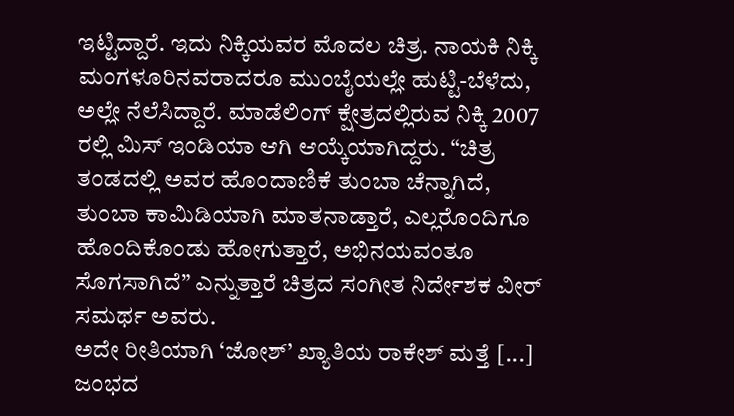ಇಟ್ಟಿದ್ದಾರೆ. ಇದು ನಿಕ್ಕಿಯವರ ಮೊದಲ ಚಿತ್ರ. ನಾಯಕಿ ನಿಕ್ಕಿ ಮಂಗಳೂರಿನವರಾದರೂ ಮುಂಬೈಯಲ್ಲೇ ಹುಟ್ಟಿ-ಬೆಳೆದು, ಅಲ್ಲೇ ನೆಲೆಸಿದ್ದಾರೆ. ಮಾಡೆಲಿಂಗ್ ಕ್ಷೇತ್ರದಲ್ಲಿರುವ ನಿಕ್ಕಿ 2007 ರಲ್ಲಿ ಮಿಸ್ ಇಂಡಿಯಾ ಆಗಿ ಆಯ್ಕೆಯಾಗಿದ್ದರು. “ಚಿತ್ರ ತಂಡದಲ್ಲಿ ಅವರ ಹೊಂದಾಣಿಕೆ ತುಂಬಾ ಚೆನ್ನಾಗಿದೆ, ತುಂಬಾ ಕಾಮಿಡಿಯಾಗಿ ಮಾತನಾಡ್ತಾರೆ, ಎಲ್ಲರೊಂದಿಗೂ ಹೊಂದಿಕೊಂಡು ಹೋಗುತ್ತಾರೆ, ಅಭಿನಯವಂತೂ ಸೊಗಸಾಗಿದೆ” ಎನ್ನುತ್ತಾರೆ ಚಿತ್ರದ ಸಂಗೀತ ನಿರ್ದೇಶಕ ವೀರ್ ಸಮರ್ಥ ಅವರು.
ಅದೇ ರೀತಿಯಾಗಿ ‘ಜೋಶ್’ ಖ್ಯಾತಿಯ ರಾಕೇಶ್ ಮತ್ತೆ [...]
ಜಂಭದ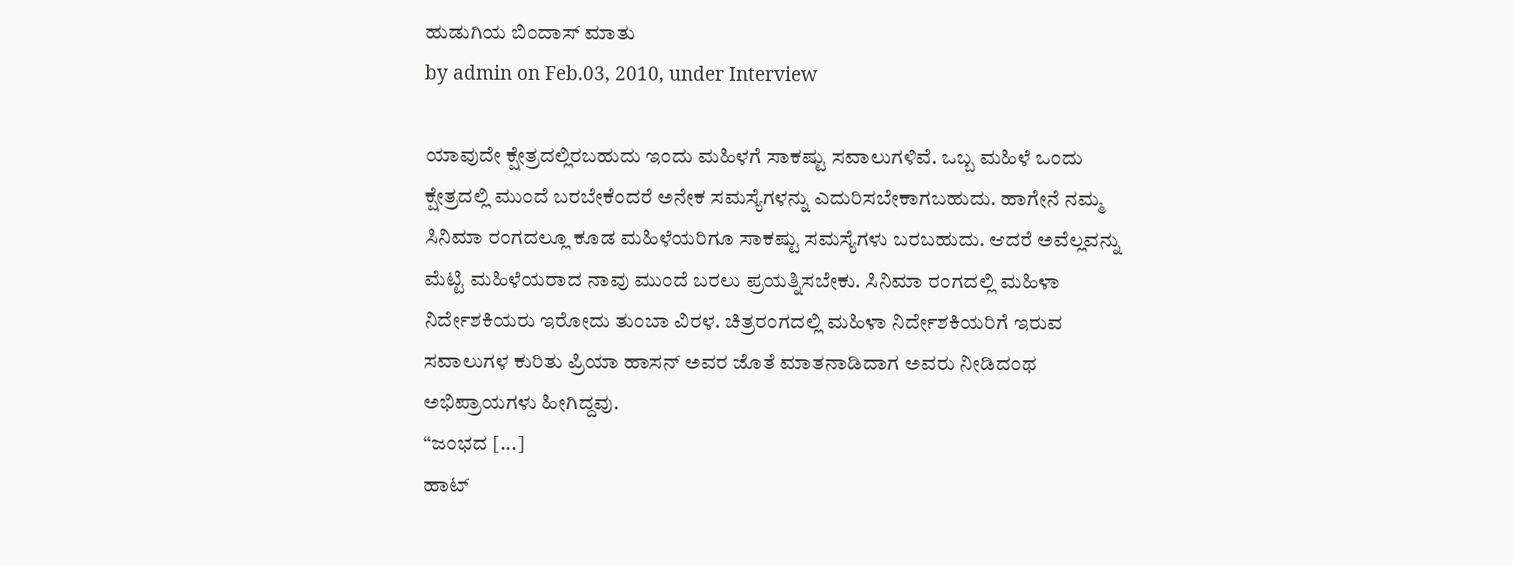ಹುಡುಗಿಯ ಬಿಂದಾಸ್ ಮಾತು
by admin on Feb.03, 2010, under Interview

ಯಾವುದೇ ಕ್ಷೇತ್ರದಲ್ಲಿರಬಹುದು ಇಂದು ಮಹಿಳಗೆ ಸಾಕಷ್ಟು ಸವಾಲುಗಳಿವೆ. ಒಬ್ಬ ಮಹಿಳೆ ಒಂದು ಕ್ಷೇತ್ರದಲ್ಲಿ ಮುಂದೆ ಬರಬೇಕೆಂದರೆ ಅನೇಕ ಸಮಸ್ಯೆಗಳನ್ನು ಎದುರಿಸಬೇಕಾಗಬಹುದು. ಹಾಗೇನೆ ನಮ್ಮ ಸಿನಿಮಾ ರಂಗದಲ್ಲೂ ಕೂಡ ಮಹಿಳೆಯರಿಗೂ ಸಾಕಷ್ಟು ಸಮಸ್ಯೆಗಳು ಬರಬಹುದು. ಆದರೆ ಅವೆಲ್ಲವನ್ನು ಮೆಟ್ಟಿ ಮಹಿಳೆಯರಾದ ನಾವು ಮುಂದೆ ಬರಲು ಪ್ರಯತ್ನಿಸಬೇಕು. ಸಿನಿಮಾ ರಂಗದಲ್ಲಿ ಮಹಿಳಾ ನಿರ್ದೇಶಕಿಯರು ಇರೋದು ತುಂಬಾ ವಿರಳ. ಚಿತ್ರರಂಗದಲ್ಲಿ ಮಹಿಳಾ ನಿರ್ದೇಶಕಿಯರಿಗೆ ಇರುವ ಸವಾಲುಗಳ ಕುರಿತು ಪ್ರಿಯಾ ಹಾಸನ್ ಅವರ ಜೊತೆ ಮಾತನಾಡಿದಾಗ ಅವರು ನೀಡಿದಂಥ ಅಭಿಪ್ರಾಯಗಳು ಹೀಗಿದ್ದವು.
“ಜಂಭದ [...]
ಹಾಟ್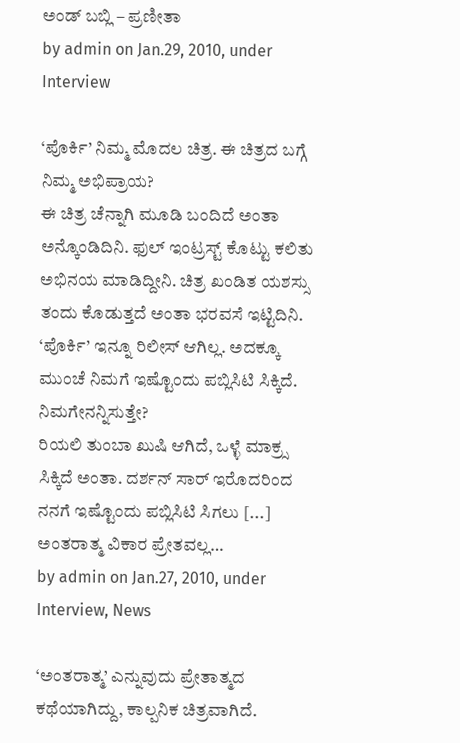ಅಂಡ್ ಬಬ್ಲಿ – ಪ್ರಣೀತಾ
by admin on Jan.29, 2010, under Interview

‘ಪೊರ್ಕಿ’ ನಿಮ್ಮ ಮೊದಲ ಚಿತ್ರ. ಈ ಚಿತ್ರದ ಬಗ್ಗೆ ನಿಮ್ಮ ಅಭಿಪ್ರಾಯ?
ಈ ಚಿತ್ರ ಚೆನ್ನಾಗಿ ಮೂಡಿ ಬಂದಿದೆ ಅಂತಾ ಅನ್ಕೊಂಡಿದಿನಿ. ಫುಲ್ ಇಂಟ್ರಸ್ಟ್ ಕೊಟ್ಟು ಕಲಿತು ಅಭಿನಯ ಮಾಡಿದ್ದೀನಿ. ಚಿತ್ರ ಖಂಡಿತ ಯಶಸ್ಸು ತಂದು ಕೊಡುತ್ತದೆ ಅಂತಾ ಭರವಸೆ ಇಟ್ಟಿದಿನಿ.
‘ಪೊರ್ಕಿ’ ಇನ್ನೂ ರಿಲೀಸ್ ಆಗಿಲ್ಲ. ಅದಕ್ಕೂ ಮುಂಚೆ ನಿಮಗೆ ಇಷ್ಟೊಂದು ಪಬ್ಲಿಸಿಟಿ ಸಿಕ್ಕಿದೆ. ನಿಮಗೇನನ್ನಿಸುತ್ತೇ?
ರಿಯಲಿ ತುಂಬಾ ಖುಷಿ ಆಗಿದೆ, ಒಳ್ಳೆ ಮಾಕ್ರ್ಸ ಸಿಕ್ಕಿದೆ ಅಂತಾ. ದರ್ಶನ್ ಸಾರ್ ಇರೊದರಿಂದ ನನಗೆ ಇಷ್ಟೊಂದು ಪಬ್ಲಿಸಿಟಿ ಸಿಗಲು [...]
ಅಂತರಾತ್ಮ ವಿಕಾರ ಪ್ರೇತವಲ್ಲ…
by admin on Jan.27, 2010, under Interview, News

‘ಅಂತರಾತ್ಮ’ ಎನ್ನುವುದು ಪ್ರೇತಾತ್ಮದ ಕಥೆಯಾಗಿದ್ದು, ಕಾಲ್ಪನಿಕ ಚಿತ್ರವಾಗಿದೆ.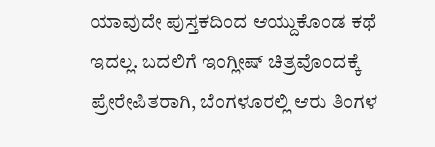ಯಾವುದೇ ಪುಸ್ತಕದಿಂದ ಆಯ್ದುಕೊಂಡ ಕಥೆ ಇದಲ್ಲ. ಬದಲಿಗೆ ಇಂಗ್ಲೀಷ್ ಚಿತ್ರವೊಂದಕ್ಕೆ ಪ್ರೇರೇಪಿತರಾಗಿ, ಬೆಂಗಳೂರಲ್ಲಿ ಆರು ತಿಂಗಳ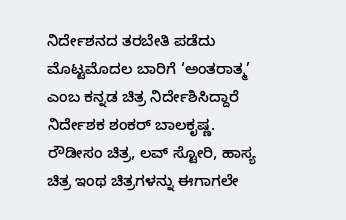ನಿರ್ದೇಶನದ ತರಬೇತಿ ಪಡೆದು ಮೊಟ್ಟಮೊದಲ ಬಾರಿಗೆ ‘ಅಂತರಾತ್ಮ’ ಎಂಬ ಕನ್ನಡ ಚಿತ್ರ ನಿರ್ದೇಶಿಸಿದ್ದಾರೆ ನಿರ್ದೇಶಕ ಶಂಕರ್ ಬಾಲಕೃಷ್ಣ.
ರೌಡೀಸಂ ಚಿತ್ರ, ಲವ್ ಸ್ಟೋರಿ, ಹಾಸ್ಯ ಚಿತ್ರ ಇಂಥ ಚಿತ್ರಗಳನ್ನು ಈಗಾಗಲೇ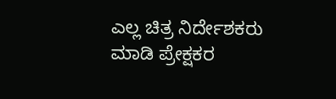ಎಲ್ಲ ಚಿತ್ರ ನಿರ್ದೇಶಕರು ಮಾಡಿ ಪ್ರೇಕ್ಷಕರ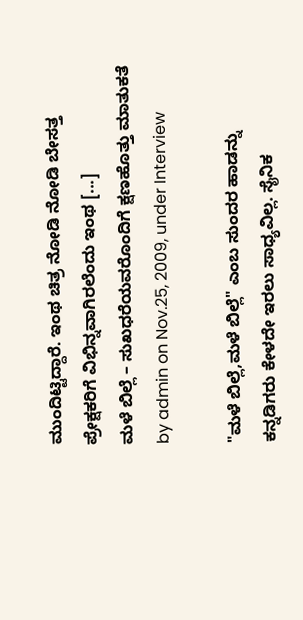ಮುಂದಿಟ್ಟಿದ್ದಾರೆ. ಇಂಥ ಚಿತ್ರ ನೋಡಿ ನೋಡಿ ಬೇಸತ್ತ ಪ್ರೇಕ್ಷಕರಿಗೆ ವಿಭಿನ್ನವಾಗಿರಲೆಂದು ಇಂಥ [...]
ಮಳೆ ಬಿಲ್ಲೆ – ಸುಖಧರೆಯವರೊಂದಿಗೆ ಕ್ಷಣಹೊತ್ತು ಮಾತುಕತೆ
by admin on Nov.25, 2009, under Interview

"ಮಳೆ ಬಿಲ್ಲೆ,ಮಳೆ ಬಿಲ್ಲೆ" ಎಂಬ ಸುಂದರ ಹಾಡನ್ನು ಕನ್ನಡಿಗರು ಕೇಳದೇ ಇರಲು ಸಾಧ್ಯವಿಲ್ಲ. ಸೈನಿಕ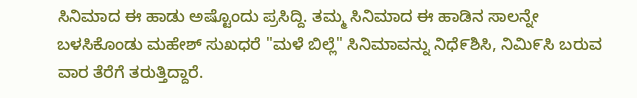ಸಿನಿಮಾದ ಈ ಹಾಡು ಅಷ್ಟೊಂದು ಪ್ರಸಿದ್ದಿ. ತಮ್ಮ ಸಿನಿಮಾದ ಈ ಹಾಡಿನ ಸಾಲನ್ನೇ ಬಳಸಿಕೊಂಡು ಮಹೇಶ್ ಸುಖಧರೆ "ಮಳೆ ಬಿಲ್ಲೆ" ಸಿನಿಮಾವನ್ನು ನಿಧೆ೯ಶಿಸಿ, ನಿಮಿ೯ಸಿ ಬರುವ ವಾರ ತೆರೆಗೆ ತರುತ್ತಿದ್ದಾರೆ.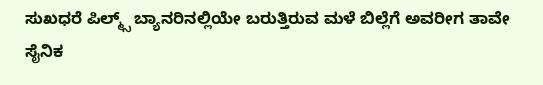ಸುಖಧರೆ ಪಿಲ್ಮ್ಸ್ ಬ್ಯಾನರಿನಲ್ಲಿಯೇ ಬರುತ್ತಿರುವ ಮಳೆ ಬಿಲ್ಲೆಗೆ ಅವರೀಗ ತಾವೇ ಸೈನಿಕ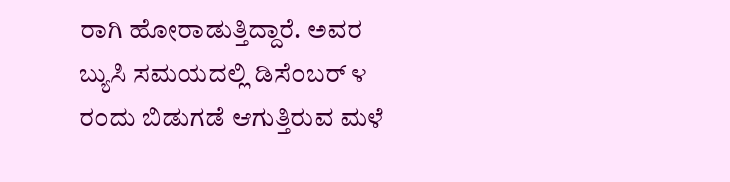ರಾಗಿ ಹೋರಾಡುತ್ತಿದ್ದಾರೆ. ಅವರ ಬ್ಯುಸಿ ಸಮಯದಲ್ಲಿ ಡಿಸೆ೦ಬರ್ ೪ ರ೦ದು ಬಿಡುಗಡೆ ಆಗುತ್ತಿರುವ ಮಳೆ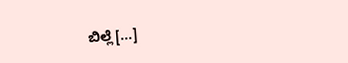ಬಿಲ್ಲೆ [...]